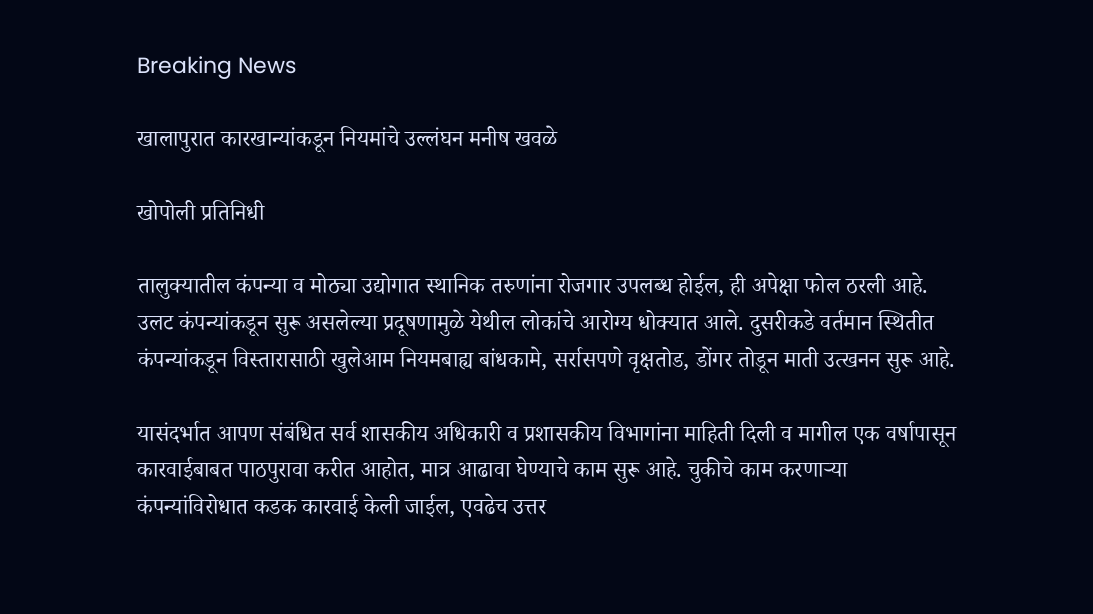Breaking News

खालापुरात कारखान्यांकडून नियमांचे उल्लंघन मनीष खवळे

खोपोली प्रतिनिधी

तालुक्यातील कंपन्या व मोठ्या उद्योगात स्थानिक तरुणांना रोजगार उपलब्ध होईल, ही अपेक्षा फोल ठरली आहे. उलट कंपन्यांकडून सुरू असलेल्या प्रदूषणामुळे येथील लोकांचे आरोग्य धोक्यात आले. दुसरीकडे वर्तमान स्थितीत कंपन्यांकडून विस्तारासाठी खुलेआम नियमबाह्य बांधकामे, सर्रासपणे वृक्षतोड, डोंगर तोडून माती उत्खनन सुरू आहे.

यासंदर्भात आपण संबंधित सर्व शासकीय अधिकारी व प्रशासकीय विभागांना माहिती दिली व मागील एक वर्षापासून कारवाईबाबत पाठपुरावा करीत आहोत, मात्र आढावा घेण्याचे काम सुरू आहे. चुकीचे काम करणार्‍या कंपन्यांविरोधात कडक कारवाई केली जाईल, एवढेच उत्तर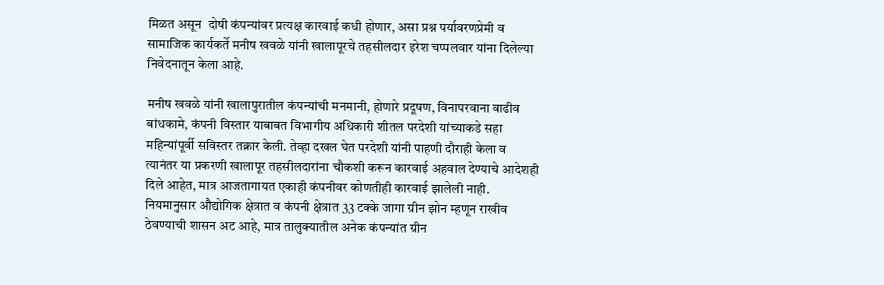मिळत असून  दोषी कंपन्यांवर प्रत्यक्ष कारवाई कधी होणार, असा प्रश्न पर्यावरणप्रेमी व सामाजिक कार्यकर्ते मनीष खवळे यांनी खालापूरचे तहसीलदार इरेश चप्पलवार यांना दिलेल्या निवेदनातून केला आहे.

मनीष खवळे यांनी खालापुरातील कंपन्यांची मनमानी, होणारे प्रदूषण, विनापरवाना वाढीव बांधकामे, कंपनी विस्तार याबाबत विभागीय अधिकारी शीतल परदेशी यांच्याकडे सहा महिन्यांपूर्वी सविस्तर तक्रार केली. तेव्हा दखल घेत परदेशी यांनी पाहणी दौराही केला व त्यानंतर या प्रकरणी खालापूर तहसीलदारांना चौकशी करून कारवाई अहवाल देण्याचे आदेशही दिले आहेत, मात्र आजतागायत एकाही कंपनीवर कोणतीही कारवाई झालेली नाही. नियमानुसार औद्योगिक क्षेत्रात व कंपनी क्षेत्रात 33 टक्के जागा ग्रीन झोन म्हणून राखीव ठेवण्याची शासन अट आहे, मात्र तालुक्यातील अनेक कंपन्यांत ग्रीन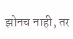झोनच नाही, तर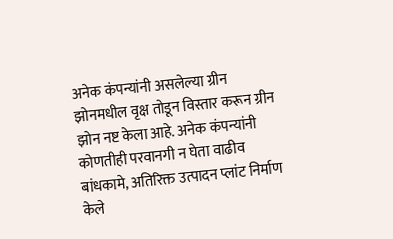अनेक कंपन्यांनी असलेल्या ग्रीन झोनमधील वृक्ष तोडून विस्तार करून ग्रीन झोन नष्ट केला आहे. अनेक कंपन्यांनी कोणतीही परवानगी न घेता वाढीव बांधकामे, अतिरिक्त उत्पादन प्लांट निर्माण केले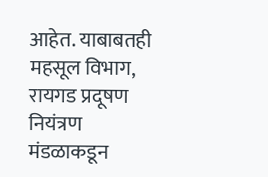आहेत. याबाबतही महसूल विभाग, रायगड प्रदूषण नियंत्रण मंडळाकडून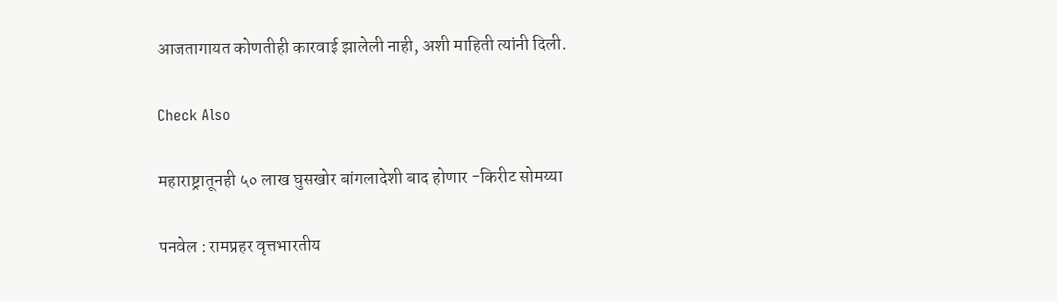आजतागायत कोणतीही कारवाई झालेली नाही, अशी माहिती त्यांनी दिली.

Check Also

महाराष्ट्रातूनही ५० लाख घुसखोर बांगलादेशी बाद होणार -किरीट सोमय्या

पनवेल : रामप्रहर वृत्तभारतीय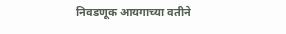निवडणूक आयगाच्या वतीने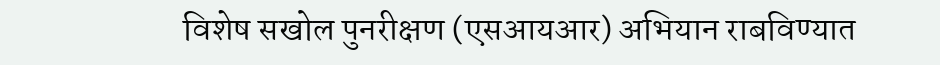विशेष सखोल पुनरीक्षण (एसआयआर) अभियान राबविण्यात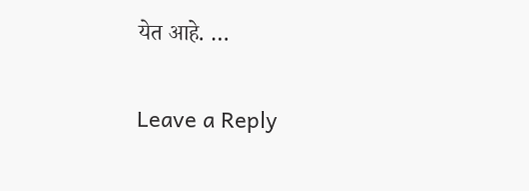येत आहे. …

Leave a Reply